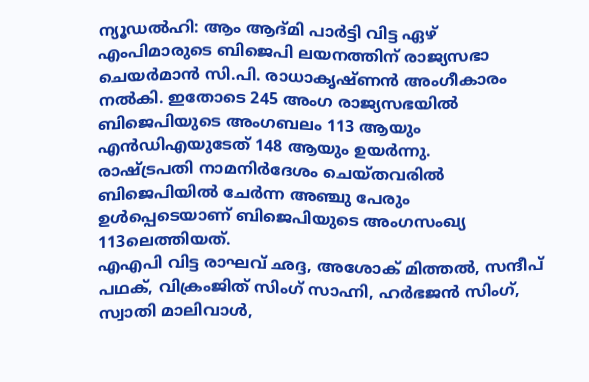ന്യൂഡൽഹി: ആം ആദ്മി പാർട്ടി വിട്ട ഏഴ് എംപിമാരുടെ ബിജെപി ലയനത്തിന് രാജ്യസഭാ ചെയർമാൻ സി.പി. രാധാകൃഷ്ണൻ അംഗീകാരം നൽകി. ഇതോടെ 245 അംഗ രാജ്യസഭയിൽ ബിജെപിയുടെ അംഗബലം 113 ആയും എൻഡിഎയുടേത് 148 ആയും ഉയർന്നു.
രാഷ്ട്രപതി നാമനിർദേശം ചെയ്തവരിൽ ബിജെപിയിൽ ചേർന്ന അഞ്ചു പേരും ഉൾപ്പെടെയാണ് ബിജെപിയുടെ അംഗസംഖ്യ 113ലെത്തിയത്.
എഎപി വിട്ട രാഘവ് ഛദ്ദ, അശോക് മിത്തൽ, സന്ദീപ് പഥക്, വിക്രംജിത് സിംഗ് സാഹ്നി, ഹർഭജൻ സിംഗ്, സ്വാതി മാലിവാൾ,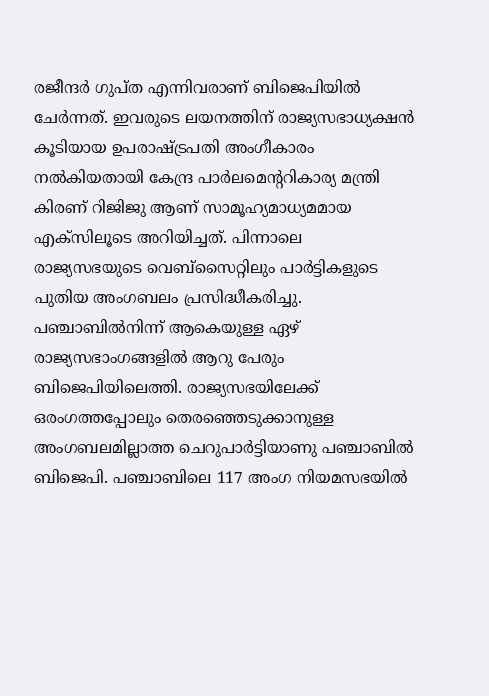രജീന്ദർ ഗുപ്ത എന്നിവരാണ് ബിജെപിയിൽ ചേർന്നത്. ഇവരുടെ ലയനത്തിന് രാജ്യസഭാധ്യക്ഷൻ കൂടിയായ ഉപരാഷ്ട്രപതി അംഗീകാരം നൽകിയതായി കേന്ദ്ര പാർലമെന്ററികാര്യ മന്ത്രി കിരണ് റിജിജു ആണ് സാമൂഹ്യമാധ്യമമായ എക്സിലൂടെ അറിയിച്ചത്. പിന്നാലെ രാജ്യസഭയുടെ വെബ്സൈറ്റിലും പാർട്ടികളുടെ പുതിയ അംഗബലം പ്രസിദ്ധീകരിച്ചു.
പഞ്ചാബിൽനിന്ന് ആകെയുള്ള ഏഴ് രാജ്യസഭാംഗങ്ങളിൽ ആറു പേരും ബിജെപിയിലെത്തി. രാജ്യസഭയിലേക്ക് ഒരംഗത്തപ്പോലും തെരഞ്ഞെടുക്കാനുള്ള അംഗബലമില്ലാത്ത ചെറുപാർട്ടിയാണു പഞ്ചാബിൽ ബിജെപി. പഞ്ചാബിലെ 117 അംഗ നിയമസഭയിൽ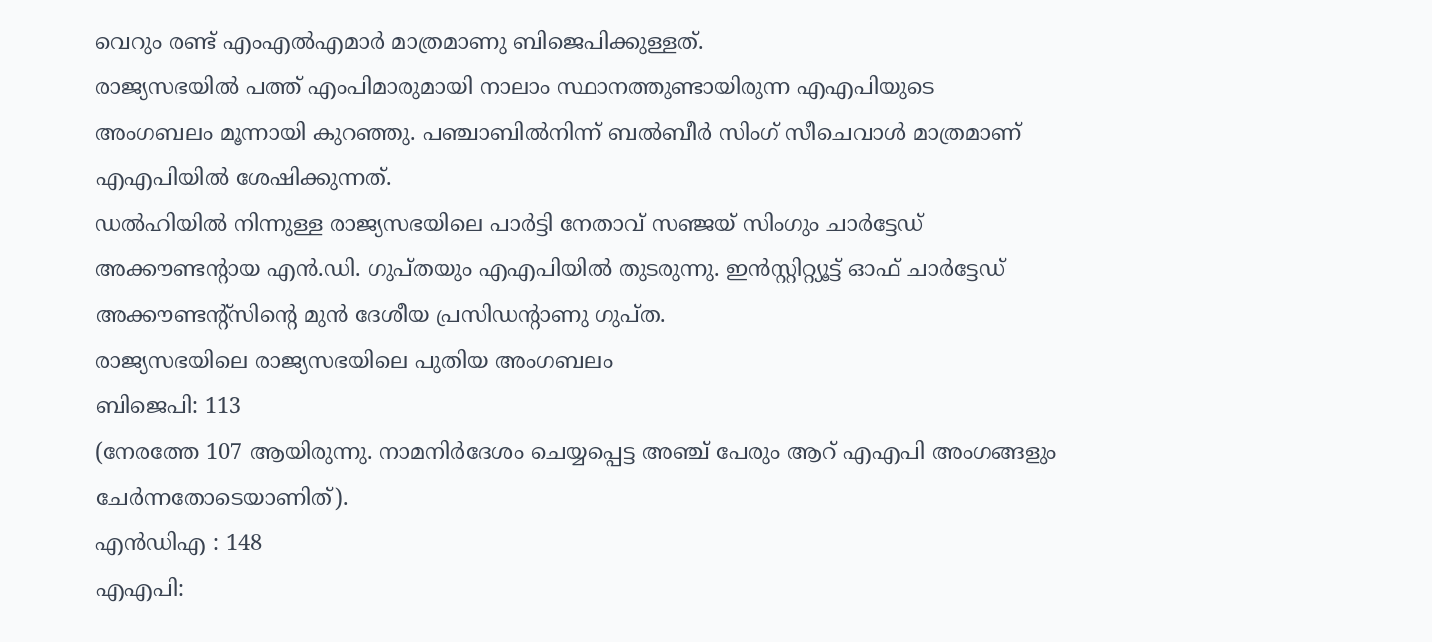വെറും രണ്ട് എംഎൽഎമാർ മാത്രമാണു ബിജെപിക്കുള്ളത്.
രാജ്യസഭയിൽ പത്ത് എംപിമാരുമായി നാലാം സ്ഥാനത്തുണ്ടായിരുന്ന എഎപിയുടെ അംഗബലം മൂന്നായി കുറഞ്ഞു. പഞ്ചാബിൽനിന്ന് ബൽബീർ സിംഗ് സീചെവാൾ മാത്രമാണ് എഎപിയിൽ ശേഷിക്കുന്നത്.
ഡൽഹിയിൽ നിന്നുള്ള രാജ്യസഭയിലെ പാർട്ടി നേതാവ് സഞ്ജയ് സിംഗും ചാർട്ടേഡ് അക്കൗണ്ടന്റായ എൻ.ഡി. ഗുപ്തയും എഎപിയിൽ തുടരുന്നു. ഇൻസ്റ്റിറ്റ്യൂട്ട് ഓഫ് ചാർട്ടേഡ് അക്കൗണ്ടന്റ്സിന്റെ മുൻ ദേശീയ പ്രസിഡന്റാണു ഗുപ്ത.
രാജ്യസഭയിലെ രാജ്യസഭയിലെ പുതിയ അംഗബലം
ബിജെപി: 113
(നേരത്തേ 107 ആയിരുന്നു. നാമനിർദേശം ചെയ്യപ്പെട്ട അഞ്ച് പേരും ആറ് എഎപി അംഗങ്ങളും ചേർന്നതോടെയാണിത്).
എൻഡിഎ : 148
എഎപി: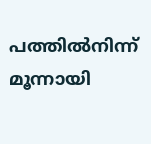പത്തിൽനിന്ന് മൂന്നായി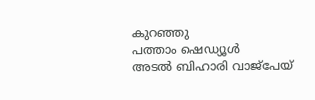കുറഞ്ഞു
പത്താം ഷെഡ്യൂൾ
അടൽ ബിഹാരി വാജ്പേയ്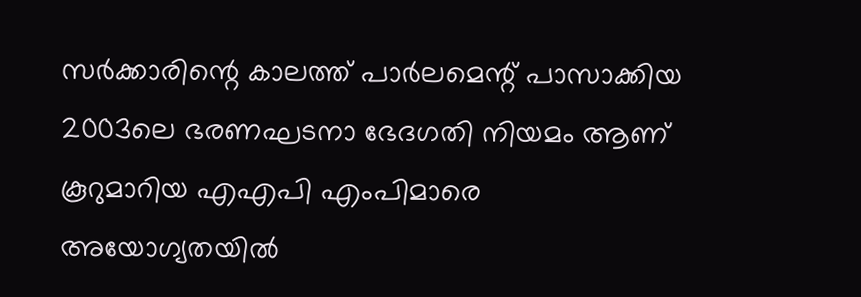സർക്കാരിന്റെ കാലത്ത് പാർലമെന്റ് പാസാക്കിയ 2003ലെ ഭരണഘടനാ ഭേദഗതി നിയമം ആണ് കൂറുമാറിയ എഎപി എംപിമാരെ അയോഗ്യതയിൽ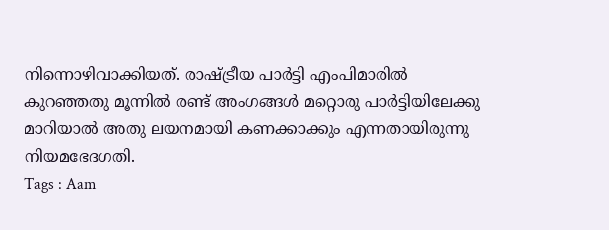നിന്നൊഴിവാക്കിയത്. രാഷ്ട്രീയ പാർട്ടി എംപിമാരിൽ കുറഞ്ഞതു മൂന്നിൽ രണ്ട് അംഗങ്ങൾ മറ്റൊരു പാർട്ടിയിലേക്കു മാറിയാൽ അതു ലയനമായി കണക്കാക്കും എന്നതായിരുന്നു നിയമഭേദഗതി.
Tags : Aam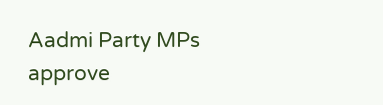Aadmi Party MPs approve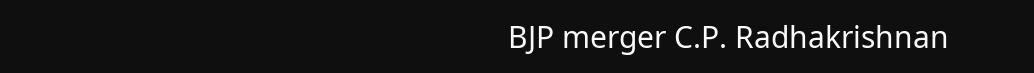BJP merger C.P. Radhakrishnan